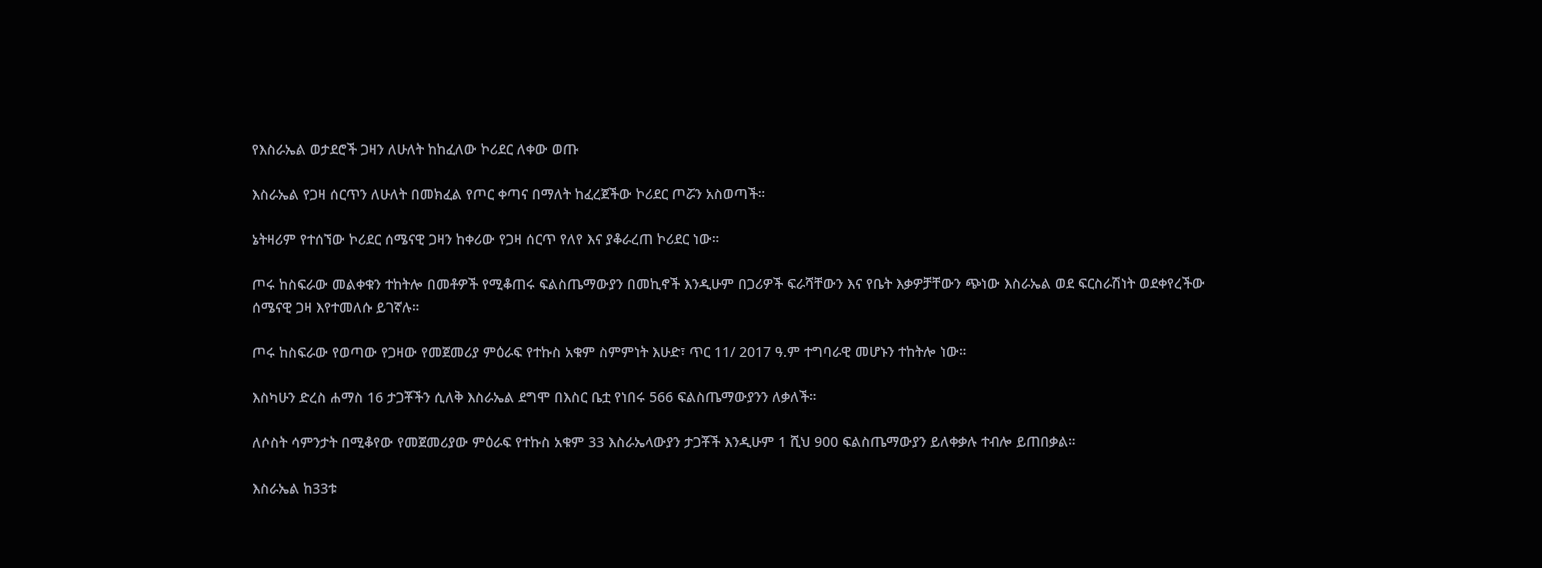የእስራኤል ወታደሮች ጋዛን ለሁለት ከከፈለው ኮሪደር ለቀው ወጡ

እስራኤል የጋዛ ሰርጥን ለሁለት በመክፈል የጦር ቀጣና በማለት ከፈረጀችው ኮሪደር ጦሯን አስወጣች።

ኔትዛሪም የተሰኘው ኮሪደር ሰሜናዊ ጋዛን ከቀሪው የጋዛ ሰርጥ የለየ እና ያቆራረጠ ኮሪደር ነው።

ጦሩ ከስፍራው መልቀቁን ተከትሎ በመቶዎች የሚቆጠሩ ፍልስጤማውያን በመኪኖች እንዲሁም በጋሪዎች ፍራሻቸውን እና የቤት እቃዎቻቸውን ጭነው እስራኤል ወደ ፍርስራሽነት ወደቀየረችው ሰሜናዊ ጋዛ እየተመለሱ ይገኛሉ።

ጦሩ ከስፍራው የወጣው የጋዛው የመጀመሪያ ምዕራፍ የተኩስ አቁም ስምምነት እሁድ፣ ጥር 11/ 2017 ዓ.ም ተግባራዊ መሆኑን ተከትሎ ነው።

እስካሁን ድረስ ሐማስ 16 ታጋቾችን ሲለቅ እስራኤል ደግሞ በእስር ቤቷ የነበሩ 566 ፍልስጤማውያንን ለቃለች።

ለሶስት ሳምንታት በሚቆየው የመጀመሪያው ምዕራፍ የተኩስ አቁም 33 እስራኤላውያን ታጋቾች እንዲሁም 1 ሺህ 900 ፍልስጤማውያን ይለቀቃሉ ተብሎ ይጠበቃል።

እስራኤል ከ33ቱ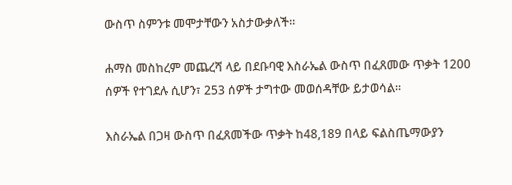ውስጥ ስምንቱ መሞታቸውን አስታውቃለች።

ሐማስ መስከረም መጨረሻ ላይ በደቡባዊ እስራኤል ውስጥ በፈጸመው ጥቃት 1200 ሰዎች የተገደሉ ሲሆን፣ 253 ሰዎች ታግተው መወሰዳቸው ይታወሳል።

እስራኤል በጋዛ ውስጥ በፈጸመችው ጥቃት ከ48,189 በላይ ፍልስጤማውያን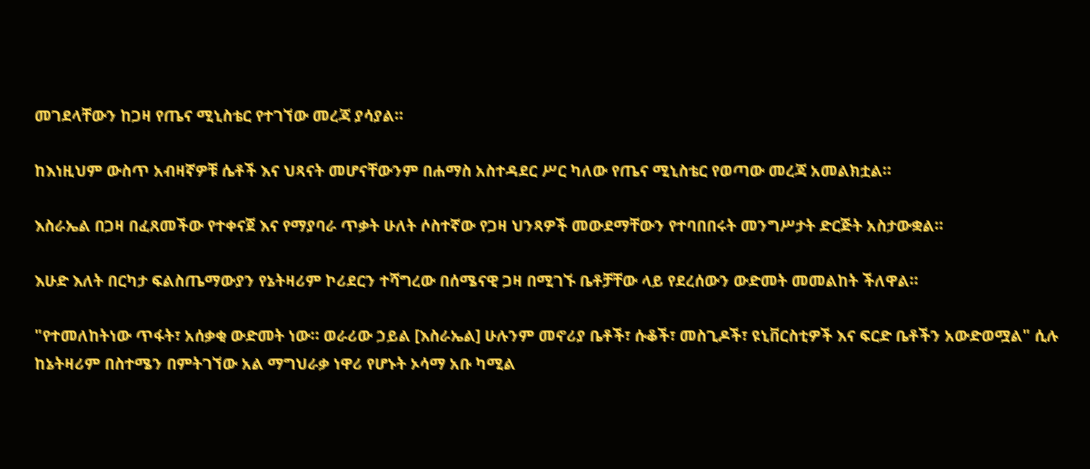መገደላቸውን ከጋዛ የጤና ሚኒስቴር የተገኘው መረጃ ያሳያል።

ከእነዚህም ውስጥ አብዛኛዎቹ ሴቶች እና ህጻናት መሆናቸውንም በሐማስ አስተዳደር ሥር ካለው የጤና ሚኒስቴር የወጣው መረጃ አመልክቷል።

እስራኤል በጋዛ በፈጸመችው የተቀናጀ እና የማያባራ ጥቃት ሁለት ሶስተኛው የጋዛ ህንጻዎች መውደማቸውን የተባበበሩት መንግሥታት ድርጅት አስታውቋል።

እሁድ እለት በርካታ ፍልስጤማውያን የኔትዛሪም ኮሪደርን ተሻግረው በሰሜናዊ ጋዛ በሚገኙ ቤቶቻቸው ላይ የደረሰውን ውድመት መመልከት ችለዋል።

"የተመለከትነው ጥፋት፣ አሰቃቂ ውድመት ነው። ወራሪው ኃይል [እስራኤል] ሁሉንም መኖሪያ ቤቶች፣ ሱቆች፣ መስጊዶች፣ ዩኒቨርስቲዎች እና ፍርድ ቤቶችን አውድወሟል" ሲሉ ከኔትዛሪም በስተሜን በምትገኘው አል ማግህራቃ ነዋሪ የሆኑት ኦሳማ አቡ ካሚል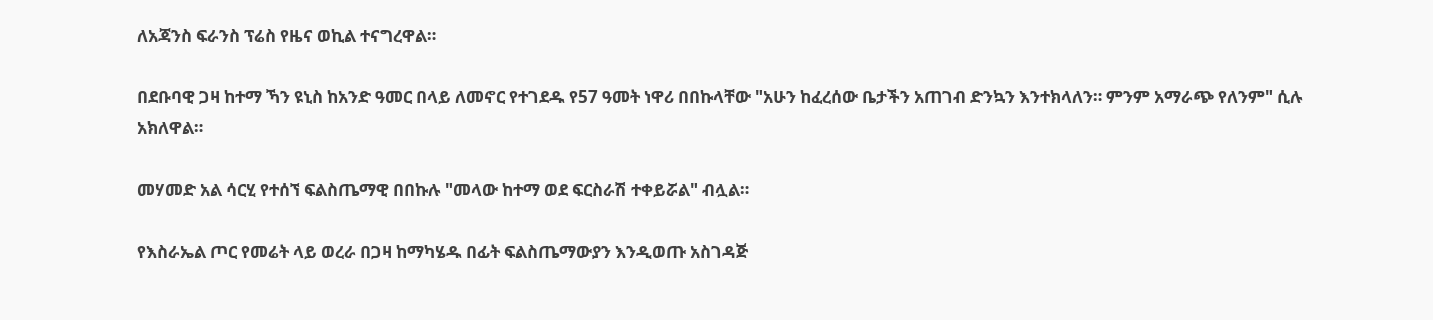ለአጃንስ ፍራንስ ፕሬስ የዜና ወኪል ተናግረዋል።

በደቡባዊ ጋዛ ከተማ ኻን ዩኒስ ከአንድ ዓመር በላይ ለመኖር የተገደዱ የ57 ዓመት ነዋሪ በበኩላቸው "አሁን ከፈረሰው ቤታችን አጠገብ ድንኳን እንተክላለን። ምንም አማራጭ የለንም" ሲሉ አክለዋል።

መሃመድ አል ሳርሂ የተሰኘ ፍልስጤማዊ በበኩሉ "መላው ከተማ ወደ ፍርስራሽ ተቀይሯል" ብሏል።

የእስራኤል ጦር የመሬት ላይ ወረራ በጋዛ ከማካሄዱ በፊት ፍልስጤማውያን እንዲወጡ አስገዳጅ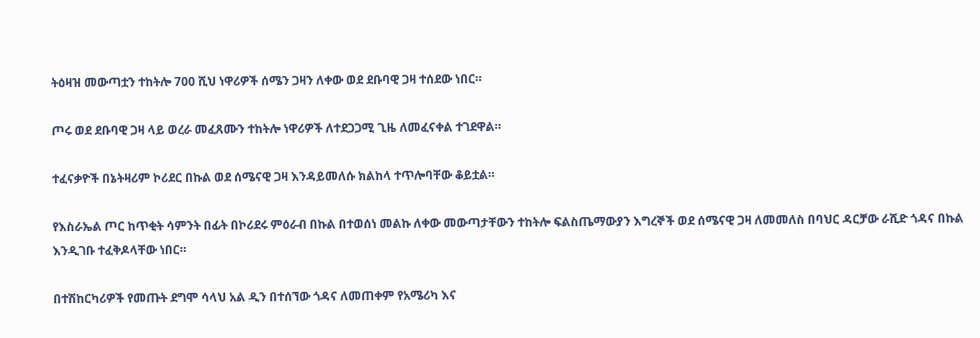ትዕዛዝ መውጣቷን ተከትሎ 700 ሺህ ነዋሪዎች ሰሜን ጋዛን ለቀው ወደ ደቡባዊ ጋዛ ተሰደው ነበር።

ጦሩ ወደ ደቡባዊ ጋዛ ላይ ወረራ መፈጸሙን ተከትሎ ነዋሪዎች ለተደጋጋሚ ጊዜ ለመፈናቀል ተገደዋል።

ተፈናቃዮች በኔትዛሪም ኮሪደር በኩል ወደ ሰሜናዊ ጋዛ እንዳይመለሱ ክልከላ ተጥሎባቸው ቆይቷል።

የእስራኤል ጦር ከጥቂት ሳምንት በፊት በኮሪደሩ ምዕራብ በኩል በተወሰነ መልኩ ለቀው መውጣታቸውን ተከትሎ ፍልስጤማውያን እግረኞች ወደ ሰሜናዊ ጋዛ ለመመለስ በባህር ዳርቻው ራሺድ ጎዳና በኩል እንዲገቡ ተፈቅዶላቸው ነበር።

በተሽከርካሪዎች የመጡት ደግሞ ሳላህ አል ዲን በተሰኘው ጎዳና ለመጠቀም የአሜሪካ እና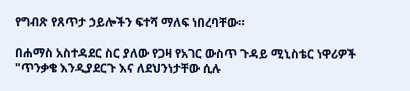የግብጽ የጸጥታ ኃይሎችን ፍተሻ ማለፍ ነበረባቸው።

በሐማስ አስተዳደር ስር ያለው የጋዛ የአገር ውስጥ ጉዳይ ሚኒስቴር ነዋሪዎች "ጥንቃቄ እንዲያደርጉ እና ለደህንነታቸው ሲሉ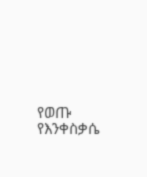የወጡ የእንቀስቃሴ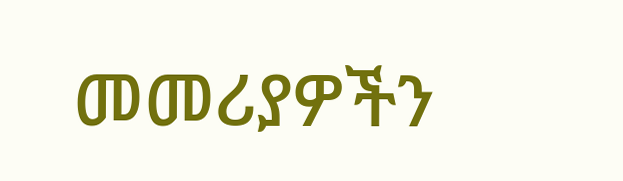መመሪያዎችን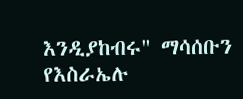እንዲያከብሩ" ማሳሰቡን የእስራኤሉ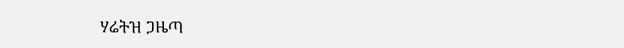ሃሬትዝ ጋዜጣ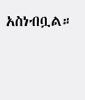አስነብቧል።